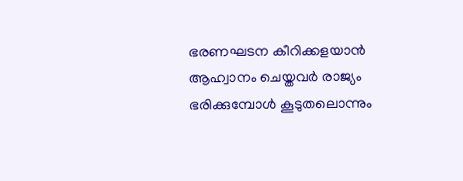ഭരണഘടന കീറിക്കളയാന്‍ ആഹ്വാനം ചെയ്തവര്‍ രാജ്യം ഭരിക്കുമ്പോള്‍ കൂടുതലൊന്നും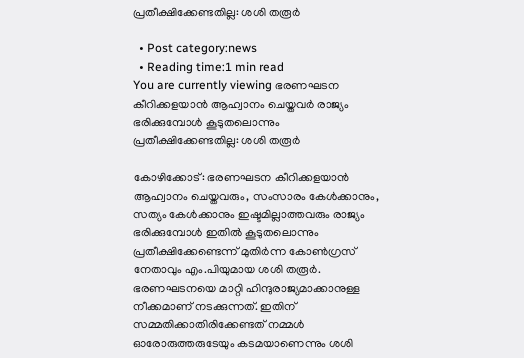പ്രതീക്ഷിക്കേണ്ടതില്ല: ശശി തരൂര്‍

  • Post category:news
  • Reading time:1 min read
You are currently viewing ഭരണഘടന കീറിക്കളയാന്‍ ആഹ്വാനം ചെയ്തവര്‍ രാജ്യം ഭരിക്കുമ്പോള്‍ കൂടുതലൊന്നും പ്രതീക്ഷിക്കേണ്ടതില്ല: ശശി തരൂര്‍

കോഴിക്കോട്: ഭരണഘടന കീറിക്കളയാന്‍ ആഹ്വാനം ചെയ്തവരും, സംസാരം കേള്‍ക്കാനും, സത്യം കേള്‍ക്കാനും ഇഷ്ടമില്ലാത്തവരും രാജ്യം ഭരിക്കുമ്പോള്‍ ഇതില്‍ കൂടുതലൊന്നും പ്രതീക്ഷിക്കേണ്ടെന്ന് മുതിര്‍ന്ന കോണ്‍ഗ്രസ് നേതാവും എം.പിയുമായ ശശി തരൂര്‍. ഭരണഘടനയെ മാറ്റി ഹിന്ദുരാജ്യമാക്കാനുള്ള നീക്കമാണ് നടക്കുന്നത്. ഇതിന് സമ്മതിക്കാതിരിക്കേണ്ടത് നമ്മള്‍ ഓരോരുത്തരുടേയും കടമയാണെന്നും ശശി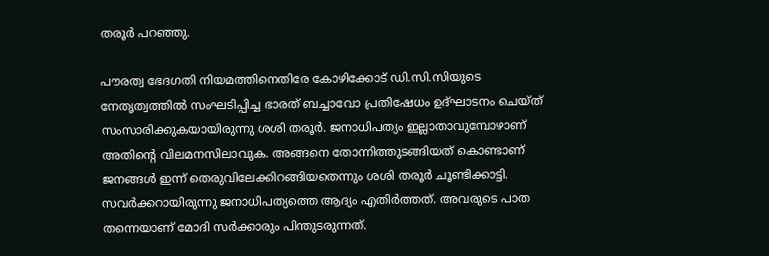തരൂര്‍ പറഞ്ഞു.

പൗരത്വ ഭേദഗതി നിയമത്തിനെതിരേ കോഴിക്കോട് ഡി.സി.സിയുടെ നേതൃത്വത്തില്‍ സംഘടിപ്പിച്ച ഭാരത് ബച്ചാവോ പ്രതിഷേധം ഉദ്ഘാടനം ചെയ്ത് സംസാരിക്കുകയായിരുന്നു ശശി തരൂര്‍. ജനാധിപത്യം ഇല്ലാതാവുമ്പോഴാണ് അതിന്‍റെ വിലമനസിലാവുക. അങ്ങനെ തോന്നിത്തുടങ്ങിയത് കൊണ്ടാണ് ജനങ്ങള്‍ ഇന്ന് തെരുവിലേക്കിറങ്ങിയതെന്നും ശശി തരൂര്‍ ചൂണ്ടിക്കാട്ടി. സവര്‍ക്കറായിരുന്നു ജനാധിപത്യത്തെ ആദ്യം എതിര്‍ത്തത്. അവരുടെ പാത തന്നെയാണ് മോദി സര്‍ക്കാരും പിന്തുടരുന്നത്.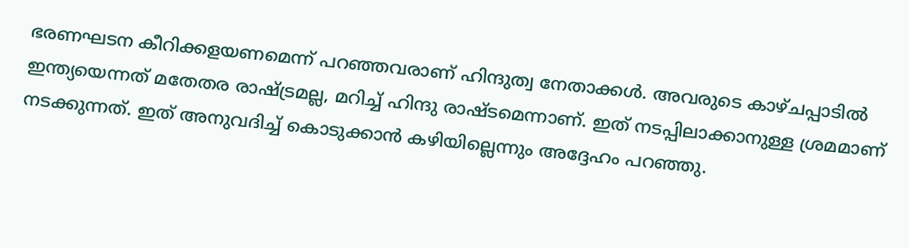ഭരണഘടന കീറിക്കളയണമെന്ന് പറഞ്ഞവരാണ് ഹിന്ദുത്വ നേതാക്കള്‍. അവരുടെ കാഴ്ചപ്പാടില്‍ ഇന്ത്യയെന്നത് മതേതര രാഷ്ട്രമല്ല, മറിച്ച് ഹിന്ദു രാഷ്ടമെന്നാണ്. ഇത് നടപ്പിലാക്കാനുള്ള ശ്രമമാണ് നടക്കുന്നത്. ഇത് അനുവദിച്ച് കൊടുക്കാന്‍ കഴിയില്ലെന്നും അദ്ദേഹം പറഞ്ഞു.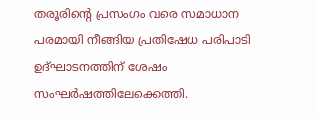തരൂരിന്‍റെ പ്രസംഗം വരെ സമാധാന പരമായി നീങ്ങിയ പ്രതിഷേധ പരിപാടി ഉദ്ഘാടനത്തിന് ശേഷം സംഘര്‍ഷത്തിലേക്കെത്തി.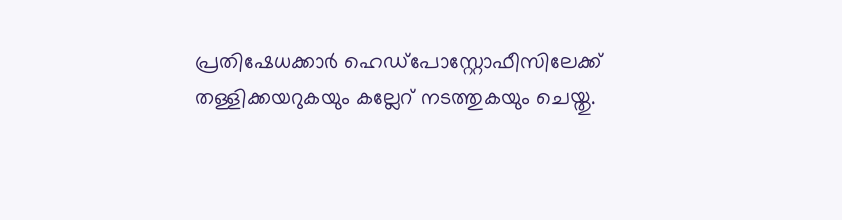പ്രതിഷേധക്കാര്‍ ഹെഡ്പോസ്റ്റോഫീസിലേക്ക് തള്ളിക്കയറുകയും കല്ലേറ് നടത്തുകയും ചെയ്തു.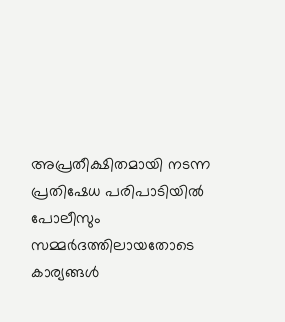അപ്രതീക്ഷിതമായി നടന്ന പ്രതിഷേധ പരിപാടിയില്‍ പോലീസും സമ്മര്‍ദത്തിലായതോടെ കാര്യങ്ങള്‍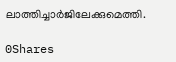ലാത്തിച്ചാര്‍ജിലേക്കുമെത്തി.

0Shares